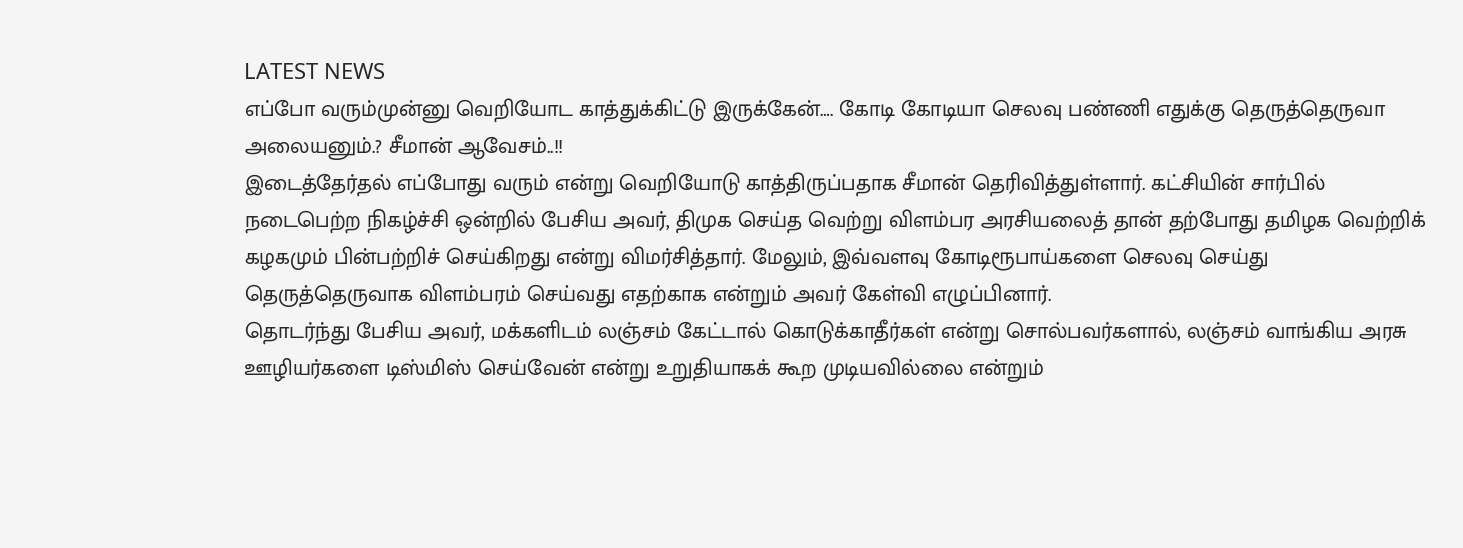LATEST NEWS
எப்போ வரும்முன்னு வெறியோட காத்துக்கிட்டு இருக்கேன்…. கோடி கோடியா செலவு பண்ணி எதுக்கு தெருத்தெருவா அலையனும்.? சீமான் ஆவேசம்..!!
இடைத்தேர்தல் எப்போது வரும் என்று வெறியோடு காத்திருப்பதாக சீமான் தெரிவித்துள்ளார். கட்சியின் சார்பில் நடைபெற்ற நிகழ்ச்சி ஒன்றில் பேசிய அவர், திமுக செய்த வெற்று விளம்பர அரசியலைத் தான் தற்போது தமிழக வெற்றிக் கழகமும் பின்பற்றிச் செய்கிறது என்று விமர்சித்தார். மேலும், இவ்வளவு கோடிரூபாய்களை செலவு செய்து தெருத்தெருவாக விளம்பரம் செய்வது எதற்காக என்றும் அவர் கேள்வி எழுப்பினார்.
தொடர்ந்து பேசிய அவர், மக்களிடம் லஞ்சம் கேட்டால் கொடுக்காதீர்கள் என்று சொல்பவர்களால், லஞ்சம் வாங்கிய அரசு ஊழியர்களை டிஸ்மிஸ் செய்வேன் என்று உறுதியாகக் கூற முடியவில்லை என்றும்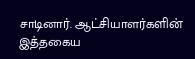சாடினார். ஆட்சியாளர்களின் இத்தகைய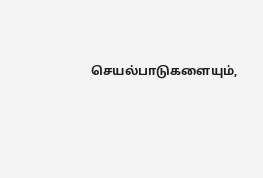செயல்பாடுகளையும்,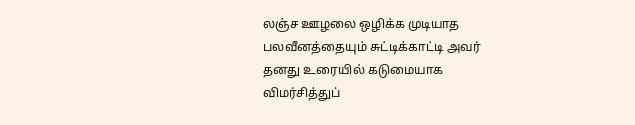லஞ்ச ஊழலை ஒழிக்க முடியாத பலவீனத்தையும் சுட்டிக்காட்டி அவர் தனது உரையில் கடுமையாக விமர்சித்துப்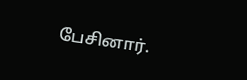பேசினார்.